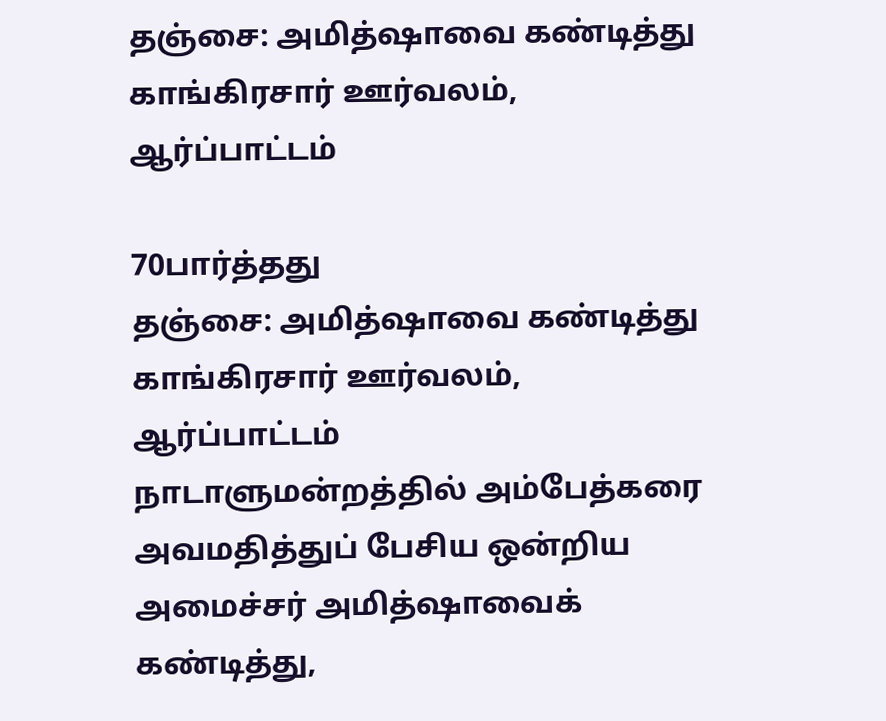தஞ்சை: அமித்ஷாவை கண்டித்து காங்கிரசார் ஊர்வலம், ஆர்ப்பாட்டம்

70பார்த்தது
தஞ்சை: அமித்ஷாவை கண்டித்து காங்கிரசார் ஊர்வலம், ஆர்ப்பாட்டம்
நாடாளுமன்றத்தில் அம்பேத்கரை அவமதித்துப் பேசிய ஒன்றிய அமைச்சர் அமித்ஷாவைக் கண்டித்து,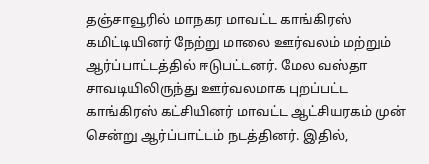தஞ்சாவூரில் மாநகர மாவட்ட காங்கிரஸ் கமிட்டியினர் நேற்று மாலை ஊர்வலம் மற்றும் ஆர்ப்பாட்டத்தில் ஈடுபட்டனர். மேல வஸ்தா சாவடியிலிருந்து ஊர்வலமாக புறப்பட்ட காங்கிரஸ் கட்சியினர் மாவட்ட ஆட்சியரகம் முன் சென்று ஆர்ப்பாட்டம் நடத்தினர். இதில்,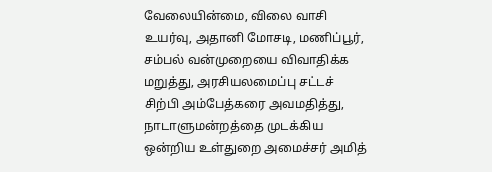வேலையின்மை, விலை வாசி உயர்வு, அதானி மோசடி, மணிப்பூர், சம்பல் வன்முறையை விவாதிக்க மறுத்து, அரசியலமைப்பு சட்டச் சிற்பி அம்பேத்கரை அவமதித்து, நாடாளுமன்றத்தை முடக்கிய ஒன்றிய உள்துறை அமைச்சர் அமித்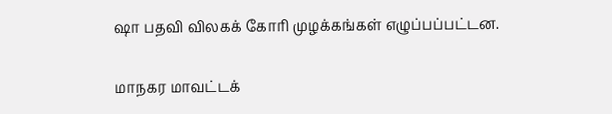ஷா பதவி விலகக் கோரி முழக்கங்கள் எழுப்பப்பட்டன.

மாநகர மாவட்டக்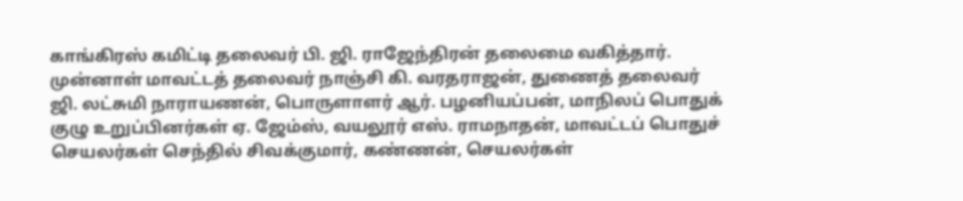காங்கிரஸ் கமிட்டி தலைவர் பி. ஜி. ராஜேந்திரன் தலைமை வகித்தார். முன்னாள் மாவட்டத் தலைவர் நாஞ்சி கி. வரதராஜன், துணைத் தலைவர் ஜி. லட்சுமி நாராயணன், பொருளாளர் ஆர். பழனியப்பன், மாநிலப் பொதுக் குழு உறுப்பினர்கள் ஏ. ஜேம்ஸ், வயலூர் எஸ். ராமநாதன், மாவட்டப் பொதுச் செயலர்கள் செந்தில் சிவக்குமார், கண்ணன், செயலர்கள்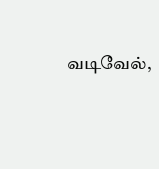வடிவேல்,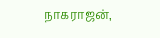நாகராஜன்,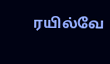ரயில்வே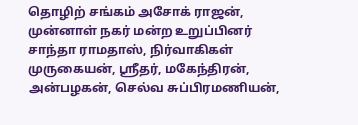தொழிற் சங்கம் அசோக் ராஜன், முன்னாள் நகர் மன்ற உறுப்பினர் சாந்தா ராமதாஸ், நிர்வாகிகள் முருகையன், ஸ்ரீதர், மகேந்திரன், அன்பழகன், செல்வ சுப்பிரமணியன்,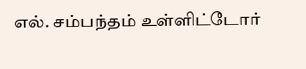எல். சம்பந்தம் உள்ளிட்டோர்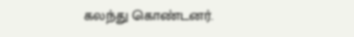கலந்து கொண்டனர்.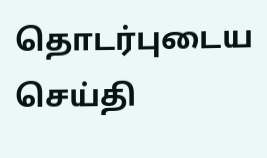தொடர்புடைய செய்தி